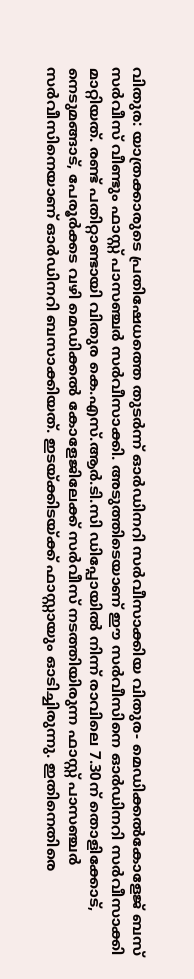വിതുര: യാത്രക്കാരുടെ പ്രതിഷേധത്തെ തുടർന്ന് ഓർഡിനറി സർവീസാക്കിയ വിതുര- മെഡിക്കൽകോളേജ് ബസ് സർവീസ് വീണ്ടും ഫാസ്റ്റ് പാസഞ്ചർ സർവീസാക്കി. അടുത്തിടെയാണ് ഈ സർവീസിനെ ഓർഡിനറി സർവീസാക്കി മാറ്റിയത്. രണ്ട് പതിറ്റാണ്ടായി വിതുര കെ.എസ്.ആർ.ടി.സി ഡിപ്പോയിൽ നിന്ന് രാവിലെ 7.30ന് തൊളിക്കോട്, നെടുമങ്ങാട്, പേരൂർക്കട വഴി മെഡിക്കൽ കോളേജിലേക്ക് സർവീസ് നടത്തിയിരുന്ന ഫാസ്റ്റ് പാസഞ്ചർ സർവീസിനെയാണ് ഓർഡിനറി ബസാക്കിയത്. ഇടയ്ക്കിടയ്ക്ക് ഫാസ്റ്റായും ഓടിച്ചിരുന്നു. ഇതിനെതിരെ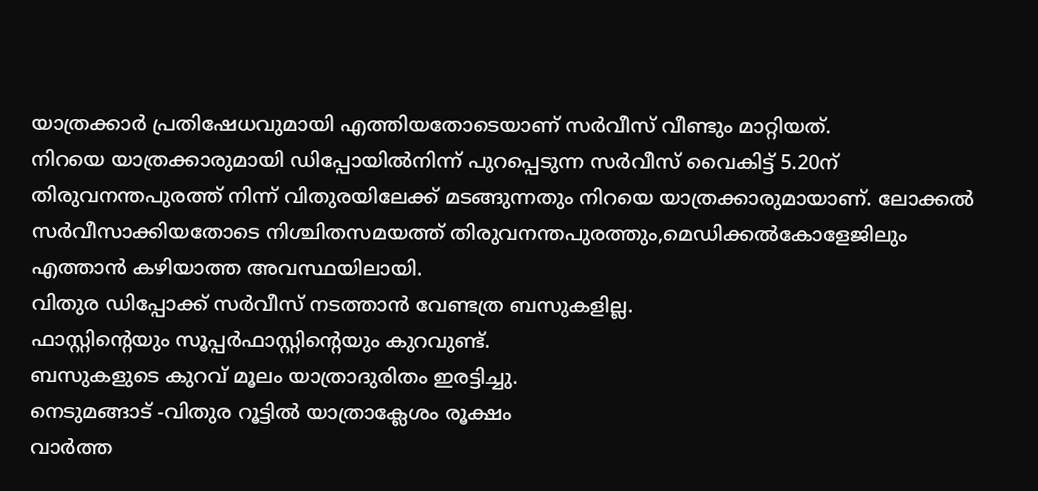യാത്രക്കാർ പ്രതിഷേധവുമായി എത്തിയതോടെയാണ് സർവീസ് വീണ്ടും മാറ്റിയത്.
നിറയെ യാത്രക്കാരുമായി ഡിപ്പോയിൽനിന്ന് പുറപ്പെടുന്ന സർവീസ് വൈകിട്ട് 5.20ന് തിരുവനന്തപുരത്ത് നിന്ന് വിതുരയിലേക്ക് മടങ്ങുന്നതും നിറയെ യാത്രക്കാരുമായാണ്. ലോക്കൽ സർവീസാക്കിയതോടെ നിശ്ചിതസമയത്ത് തിരുവനന്തപുരത്തും,മെഡിക്കൽകോളേജിലും എത്താൻ കഴിയാത്ത അവസ്ഥയിലായി.
വിതുര ഡിപ്പോക്ക് സർവീസ് നടത്താൻ വേണ്ടത്ര ബസുകളില്ല.
ഫാസ്റ്റിന്റെയും സൂപ്പർഫാസ്റ്റിന്റെയും കുറവുണ്ട്.
ബസുകളുടെ കുറവ് മൂലം യാത്രാദുരിതം ഇരട്ടിച്ചു.
നെടുമങ്ങാട് -വിതുര റൂട്ടിൽ യാത്രാക്ലേശം രൂക്ഷം
വാർത്ത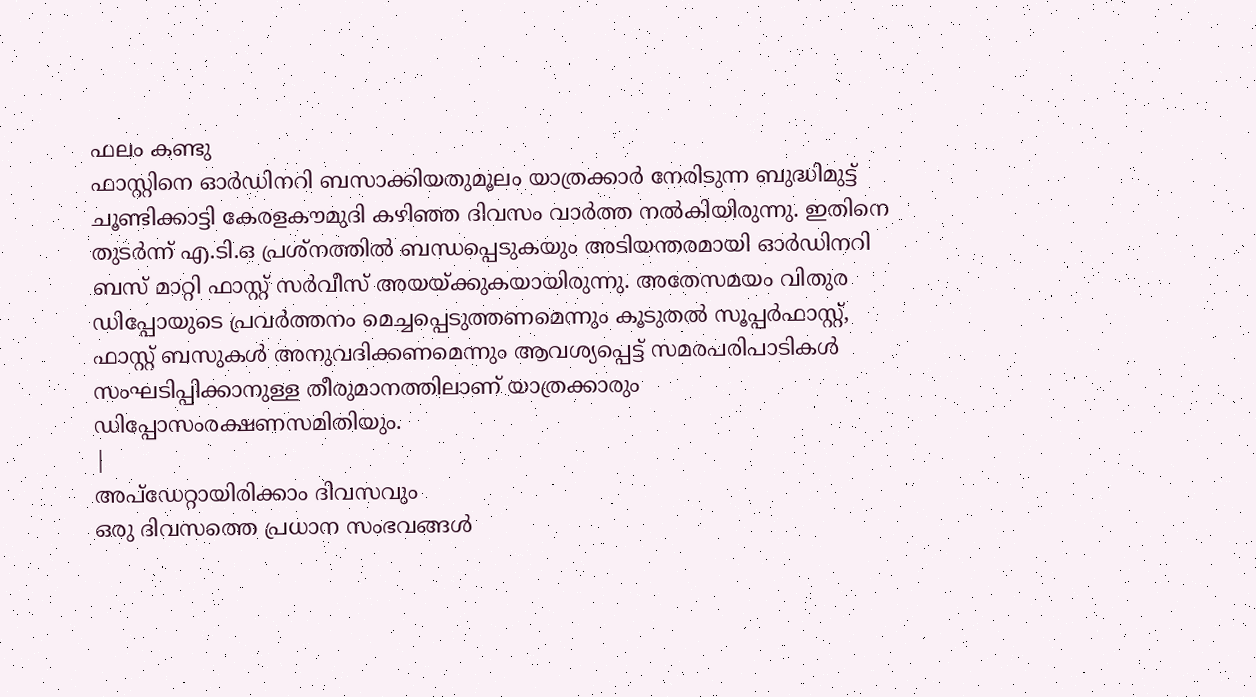ഫലം കണ്ടു
ഫാസ്റ്റിനെ ഓർഡിനറി ബസാക്കിയതുമൂലം യാത്രക്കാർ നേരിടുന്ന ബുദ്ധിമുട്ട് ചൂണ്ടിക്കാട്ടി കേരളകൗമുദി കഴിഞ്ഞ ദിവസം വാർത്ത നൽകിയിരുന്നു. ഇതിനെ തുടർന്ന് എ.ടി.ഒ പ്രശ്നത്തിൽ ബന്ധപ്പെടുകയും അടിയന്തരമായി ഓർഡിനറി ബസ് മാറ്റി ഫാസ്റ്റ് സർവീസ് അയയ്ക്കുകയായിരുന്നു. അതേസമയം വിതുര ഡിപ്പോയുടെ പ്രവർത്തനം മെച്ചപ്പെടുത്തണമെന്നും കൂടുതൽ സൂപ്പർഫാസ്റ്റ്, ഫാസ്റ്റ് ബസുകൾ അനുവദിക്കണമെന്നും ആവശ്യപ്പെട്ട് സമരപരിപാടികൾ സംഘടിപ്പിക്കാനുള്ള തീരുമാനത്തിലാണ് യാത്രക്കാരും ഡിപ്പോസംരക്ഷണസമിതിയും.
|
അപ്ഡേറ്റായിരിക്കാം ദിവസവും
ഒരു ദിവസത്തെ പ്രധാന സംഭവങ്ങൾ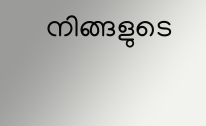നിങ്ങളുടെ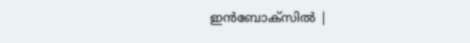ഇൻബോക്സിൽ |